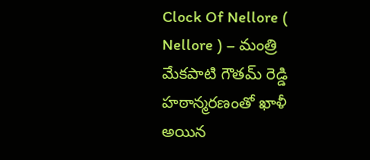Clock Of Nellore ( Nellore ) – మంత్రి మేకపాటి గౌతమ్ రెడ్డి హఠాన్మరణంతో ఖాళీ అయిన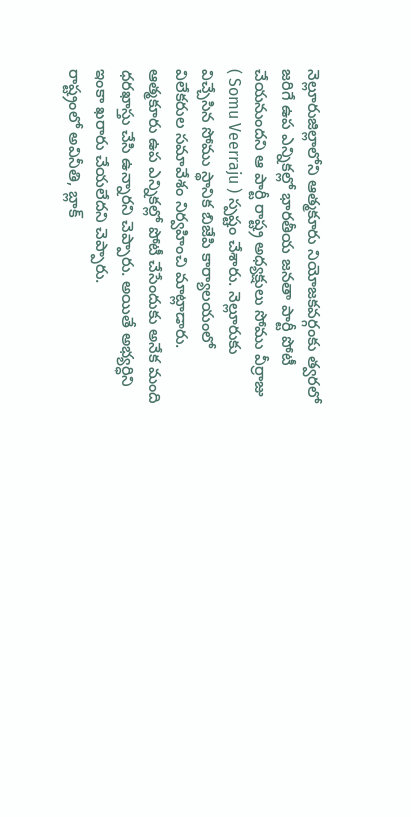నెల్లూరుజిల్లాలోని ఆత్మకూరు నియోజకవర్గంకు త్వరలో జరిగే ఉప ఎన్నికల్లో భారతీయ జనతా పార్టీ పోటీ చేయనుందని ఆ పార్టీ రాష్ట్ర అధ్యక్షులు సోము వీర్రాజు ( Somu Veerraju ) స్పష్టం చేశారు. నెల్లూరుకు విచ్చేసిన సోము స్థానిక బిజేపి కార్యాలయంలో విలేకరుల సమావేశం నిర్వహించి మాట్లాడారు. ఆత్మకూరు ఉప ఎన్నికల్లో పోటీ చేసేందుకు అనేక మంది ధరఖాస్తు చేసి ఉన్నారని చెప్పారు. అయితే అభ్యర్ధిని ఇంకా ఖరారు చేయలేదని చెప్పారు.
రాష్ట్రంలో అవినీతి, బ్లాక్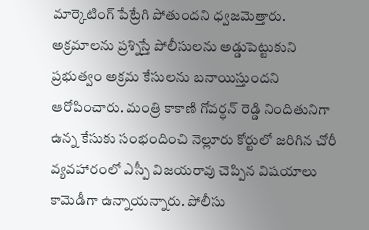మార్కెటింగ్ పేట్రేగి పోతుందని ధ్వజమెత్తారు. అక్రమాలను ప్రశ్నిస్తే పోలీసులను అడ్డుపెట్టుకుని ప్రభుత్వం అక్రమ కేసులను బనాయిస్తుందని ఆరోపించారు. మంత్రి కాకాణి గోవర్ధన్ రెడ్డి నిందితునిగా ఉన్న కేసుకు సంభందించి నెల్లూరు కోర్టులో జరిగిన చోరీ వ్యవహారంలో ఎస్పీ విజయరావు చెప్పిన విషయాలు కామెడీగా ఉన్నాయన్నారు. పోలీసు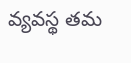వ్యవస్థ తమ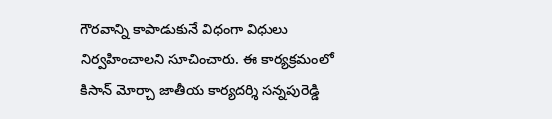గౌరవాన్ని కాపాడుకునే విధంగా విధులు నిర్వహించాలని సూచించారు. ఈ కార్యక్రమంలో కిసాన్ మోర్చా జాతీయ కార్యదర్శి సన్నపురెడ్డి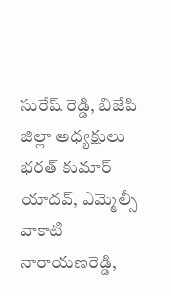సురేష్ రెడ్డి, బిజేపి జిల్లా అధ్యక్షులు భరత్ కుమార్ యాదవ్, ఎమ్మెల్సీ వాకాటి నారాయణరెడ్డి,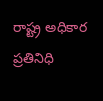రాష్ట్ర అధికార ప్రతినిధి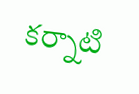కర్నాటి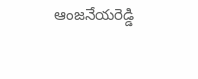ఆంజనేయరెడ్డి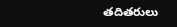తదితరులు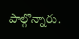పాల్గొన్నారు.